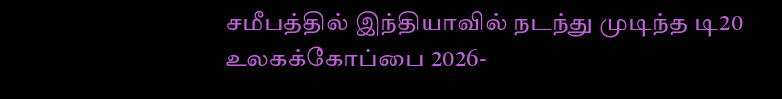சமீபத்தில் இந்தியாவில் நடந்து முடிந்த டி20 உலகக்கோப்பை 2026-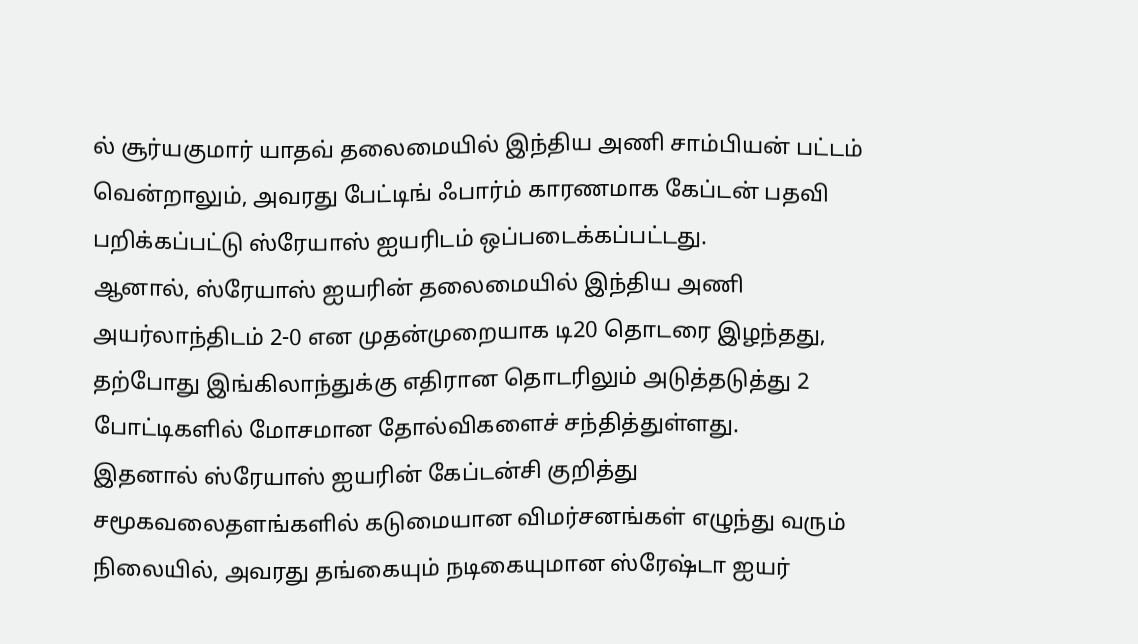ல் சூர்யகுமார் யாதவ் தலைமையில் இந்திய அணி சாம்பியன் பட்டம் வென்றாலும், அவரது பேட்டிங் ஃபார்ம் காரணமாக கேப்டன் பதவி பறிக்கப்பட்டு ஸ்ரேயாஸ் ஐயரிடம் ஒப்படைக்கப்பட்டது.
ஆனால், ஸ்ரேயாஸ் ஐயரின் தலைமையில் இந்திய அணி அயர்லாந்திடம் 2-0 என முதன்முறையாக டி20 தொடரை இழந்தது, தற்போது இங்கிலாந்துக்கு எதிரான தொடரிலும் அடுத்தடுத்து 2 போட்டிகளில் மோசமான தோல்விகளைச் சந்தித்துள்ளது.
இதனால் ஸ்ரேயாஸ் ஐயரின் கேப்டன்சி குறித்து சமூகவலைதளங்களில் கடுமையான விமர்சனங்கள் எழுந்து வரும் நிலையில், அவரது தங்கையும் நடிகையுமான ஸ்ரேஷ்டா ஐயர்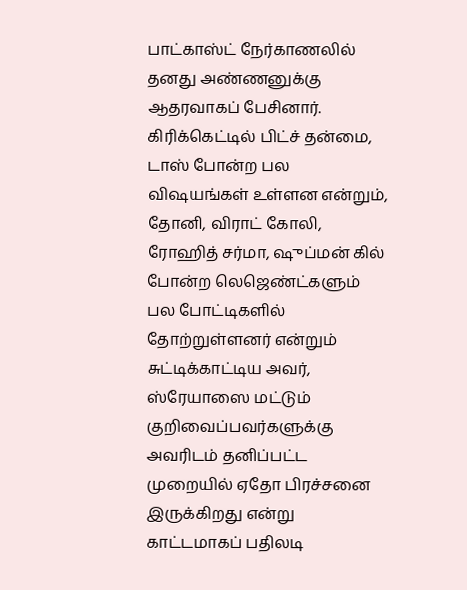பாட்காஸ்ட் நேர்காணலில் தனது அண்ணனுக்கு ஆதரவாகப் பேசினார்.
கிரிக்கெட்டில் பிட்ச் தன்மை, டாஸ் போன்ற பல விஷயங்கள் உள்ளன என்றும், தோனி, விராட் கோலி, ரோஹித் சர்மா, ஷுப்மன் கில் போன்ற லெஜெண்ட்களும் பல போட்டிகளில் தோற்றுள்ளனர் என்றும் சுட்டிக்காட்டிய அவர், ஸ்ரேயாஸை மட்டும் குறிவைப்பவர்களுக்கு அவரிடம் தனிப்பட்ட முறையில் ஏதோ பிரச்சனை இருக்கிறது என்று காட்டமாகப் பதிலடி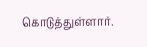கொடுத்துள்ளார்.